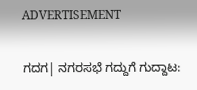ADVERTISEMENT

ಗದಗ| ನಗರಸಭೆ ಗದ್ದುಗೆ ಗುದ್ದಾಟ: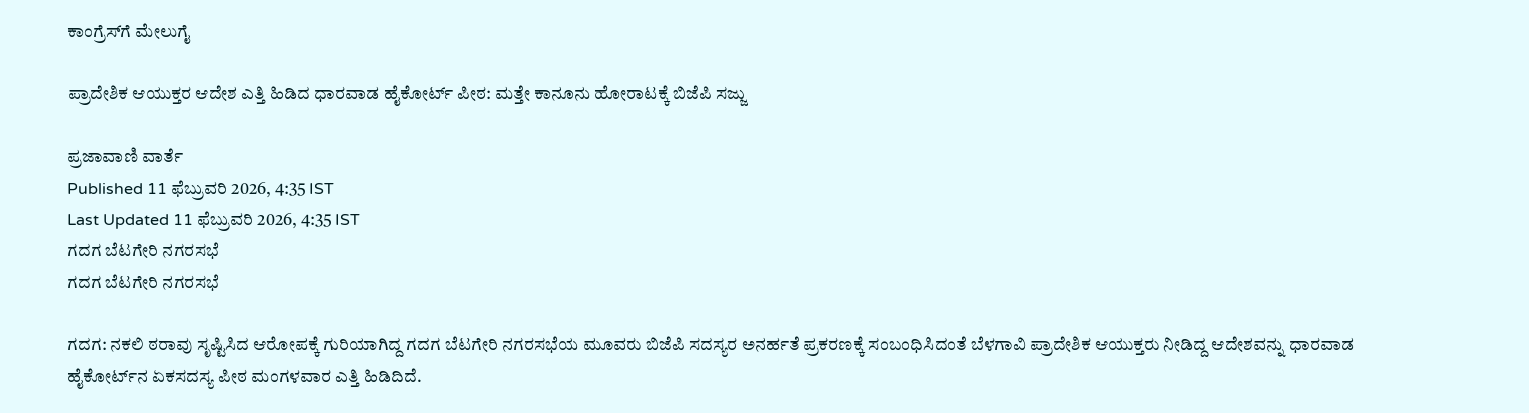ಕಾಂಗ್ರೆಸ್‌ಗೆ ಮೇಲುಗೈ

ಪ್ರಾದೇಶಿಕ ಆಯುಕ್ತರ ಆದೇಶ ಎತ್ತಿ ಹಿಡಿದ ಧಾರವಾಡ ಹೈಕೋರ್ಟ್‌ ಪೀಠ: ಮತ್ತೇ ಕಾನೂನು ಹೋರಾಟಕ್ಕೆ ಬಿಜೆಪಿ ಸಜ್ಜು

ಪ್ರಜಾವಾಣಿ ವಾರ್ತೆ
Published 11 ಫೆಬ್ರುವರಿ 2026, 4:35 IST
Last Updated 11 ಫೆಬ್ರುವರಿ 2026, 4:35 IST
ಗದಗ ಬೆಟಗೇರಿ ನಗರಸಭೆ
ಗದಗ ಬೆಟಗೇರಿ ನಗರಸಭೆ

ಗದಗ: ನಕಲಿ ಠರಾವು ಸೃಷ್ಟಿಸಿದ ಆರೋಪಕ್ಕೆ ಗುರಿಯಾಗಿದ್ದ ಗದಗ ಬೆಟಗೇರಿ ನಗರಸಭೆಯ ಮೂವರು ಬಿಜೆಪಿ ಸದಸ್ಯರ ಅನರ್ಹತೆ ಪ್ರಕರಣಕ್ಕೆ ಸಂಬಂಧಿಸಿದಂತೆ ಬೆಳಗಾವಿ ಪ್ರಾದೇಶಿಕ ಆಯುಕ್ತರು ನೀಡಿದ್ದ ಆದೇಶವನ್ನು ಧಾರವಾಡ ಹೈಕೋರ್ಟ್‌ನ ಏಕಸದಸ್ಯ ಪೀಠ ಮಂಗಳವಾರ ಎತ್ತಿ ಹಿಡಿದಿದೆ.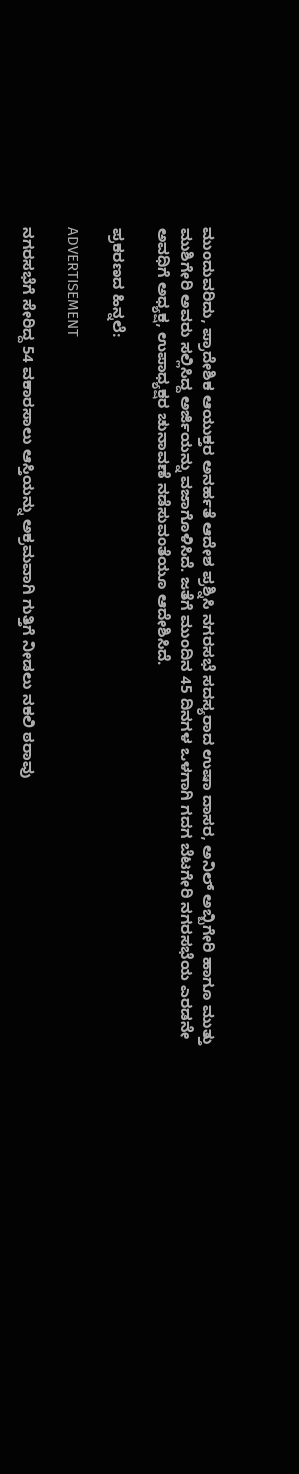ಮುಂದುವರಿದು, ಪ್ರಾದೇಶಿಕ ಆಯುಕ್ತರ ಅನರ್ಹತೆ ಆದೇಶ ಪ್ರಶ್ನಿಸಿ ನಗರಸಭೆ ಸದಸ್ಯರಾದ ಉಷಾ ದಾಸರ, ಅನಿಲ್‌ ಅಬ್ಬಿಗೇರಿ ಹಾಗೂ ಮುತ್ತು ಮುಶಿಗೇರಿ ಅವರು ಸಲ್ಲಿಸಿದ್ದ ಅರ್ಜಿಯನ್ನು ವಜಾಗೊಳಿಸಿದೆ. ಜತೆಗೆ ಮುಂದಿನ 45 ದಿನಗಳ ಒಳಗಾಗಿ ಗದಗ ಬೆಟಗೇರಿ ನಗರಸಭೆಯ ಎರಡನೇ ಅವಧಿಗೆ ಅಧ್ಯಕ್ಷ, ಉಪಾಧ್ಯಕ್ಷರ ಚುನಾವಣೆ ನಡೆಸುವಂತೆಯೂ ಆದೇಶಿಸಿದೆ.

ಪ್ರಕರಣದ ಹಿನ್ನಲೆ:

ADVERTISEMENT

ನಗರಸಭೆಗೆ ಸೇರಿದ್ದ 54 ವಕಾರಸಾಲು ಆಸ್ತಿಯನ್ನು ಅಕ್ರಮವಾಗಿ ಗುತ್ತಿಗೆ ನೀಡಲು ನಕಲಿ ಠರಾವು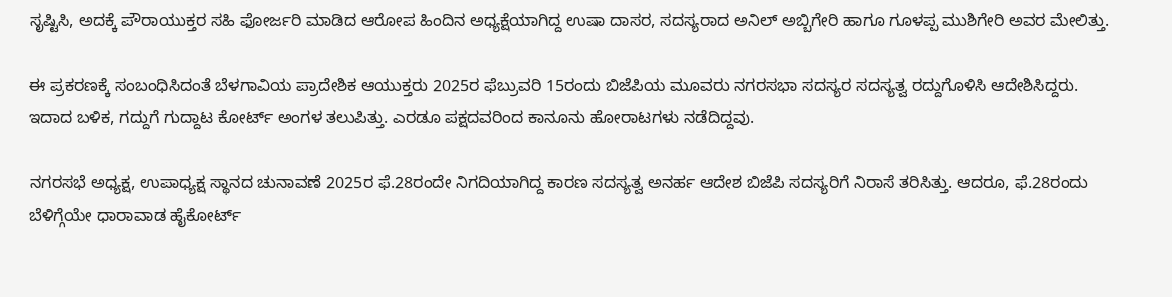ಸೃಷ್ಟಿಸಿ, ಅದಕ್ಕೆ ಪೌರಾಯುಕ್ತರ ಸಹಿ ಫೋರ್ಜರಿ ಮಾಡಿದ ಆರೋಪ ಹಿಂದಿನ ಅಧ್ಯಕ್ಷೆಯಾಗಿದ್ದ ಉಷಾ ದಾಸರ, ಸದಸ್ಯರಾದ ಅನಿಲ್‌ ಅಬ್ಬಿಗೇರಿ ಹಾಗೂ ಗೂಳಪ್ಪ ಮುಶಿಗೇರಿ ಅವರ ಮೇಲಿತ್ತು.

ಈ ಪ್ರಕರಣಕ್ಕೆ ಸಂಬಂಧಿಸಿದಂತೆ ಬೆಳಗಾವಿಯ ಪ್ರಾದೇಶಿಕ ಆಯುಕ್ತರು 2025ರ ಫೆಬ್ರುವರಿ 15ರಂದು ಬಿಜೆಪಿಯ ಮೂವರು ನಗರಸಭಾ ಸದಸ್ಯರ ಸದಸ್ಯತ್ವ ರದ್ದುಗೊಳಿಸಿ ಆದೇಶಿಸಿದ್ದರು. ಇದಾದ ಬಳಿಕ, ಗದ್ದುಗೆ ಗುದ್ದಾಟ ಕೋರ್ಟ್‌ ಅಂಗಳ ತಲುಪಿತ್ತು. ಎರಡೂ ಪಕ್ಷದವರಿಂದ ಕಾನೂನು ಹೋರಾಟಗಳು ನಡೆದಿದ್ದವು.

ನಗರಸಭೆ ಅಧ್ಯಕ್ಷ, ಉಪಾಧ್ಯಕ್ಷ ಸ್ಥಾನದ ಚುನಾವಣೆ 2025ರ ಫೆ.28ರಂದೇ ನಿಗದಿಯಾಗಿದ್ದ ಕಾರಣ ಸದಸ್ಯತ್ವ ಅನರ್ಹ ಆದೇಶ ಬಿಜೆಪಿ ಸದಸ್ಯರಿಗೆ ನಿರಾಸೆ ತರಿಸಿತ್ತು. ಆದರೂ, ಫೆ.28ರಂದು ಬೆಳಿಗ್ಗೆಯೇ ಧಾರಾವಾಡ ಹೈಕೋರ್ಟ್‌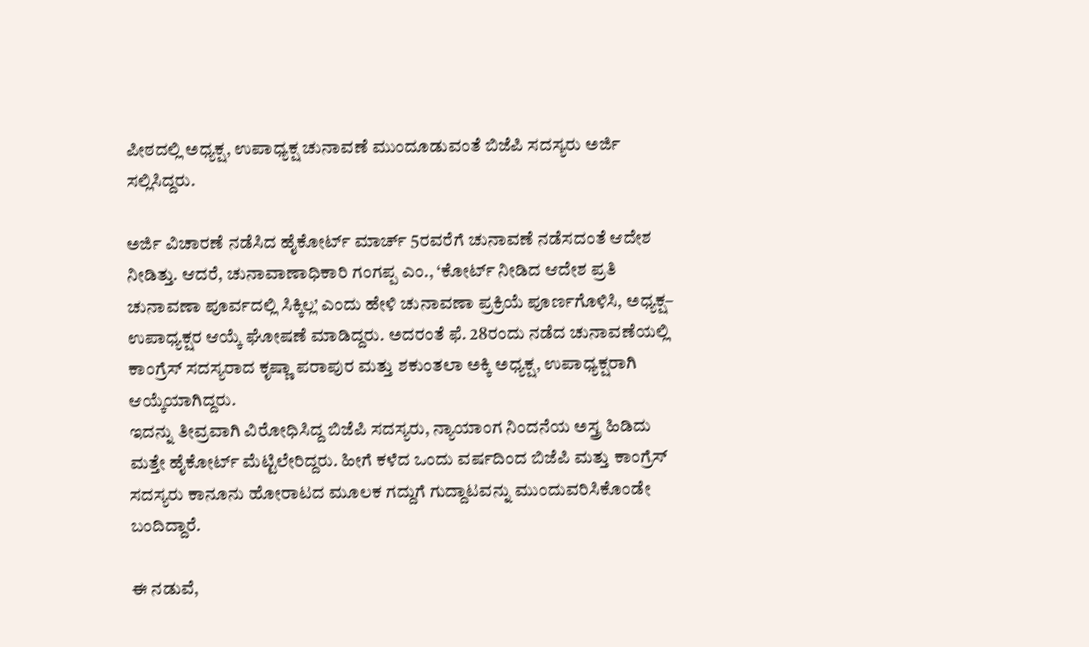ಪೀಠದಲ್ಲಿ ಅಧ್ಯಕ್ಷ, ಉಪಾಧ್ಯಕ್ಷ ಚುನಾವಣೆ ಮುಂದೂಡುವಂತೆ ಬಿಜೆಪಿ ಸದಸ್ಯರು ಅರ್ಜಿ ಸಲ್ಲಿಸಿದ್ದರು.

ಅರ್ಜಿ ವಿಚಾರಣೆ ನಡೆಸಿದ ಹೈಕೋರ್ಟ್‌ ಮಾರ್ಚ್‌ 5ರವರೆಗೆ ಚುನಾವಣೆ ನಡೆಸದಂತೆ ಆದೇಶ ನೀಡಿತ್ತು. ಆದರೆ, ಚುನಾವಾಣಾಧಿಕಾರಿ ಗಂಗಪ್ಪ ಎಂ., ‘ಕೋರ್ಟ್‌ ನೀಡಿದ ಆದೇಶ ಪ್ರತಿ ಚುನಾವಣಾ ಪೂರ್ವದಲ್ಲಿ ಸಿಕ್ಕಿಲ್ಲ’ ಎಂದು ಹೇಳಿ ಚುನಾವಣಾ ಪ್ರಕ್ರಿಯೆ ಪೂರ್ಣಗೊಳಿಸಿ, ಅಧ್ಯಕ್ಷ– ಉಪಾಧ್ಯಕ್ಷರ ಆಯ್ಕೆ ಘೋಷಣೆ ಮಾಡಿದ್ದರು. ಅದರಂತೆ ಫೆ. 28ರಂದು ನಡೆದ ಚುನಾವಣೆಯಲ್ಲಿ ಕಾಂಗ್ರೆಸ್‌ ಸದಸ್ಯರಾದ ಕೃಷ್ಣಾ ಪರಾಪುರ ಮತ್ತು ಶಕುಂತಲಾ ಅಕ್ಕಿ ಅಧ್ಯಕ್ಷ, ಉಪಾಧ್ಯಕ್ಷರಾಗಿ ಆಯ್ಕೆಯಾಗಿದ್ದರು.
ಇದನ್ನು ತೀವ್ರವಾಗಿ ವಿರೋಧಿಸಿದ್ದ ಬಿಜೆಪಿ ಸದಸ್ಯರು, ನ್ಯಾಯಾಂಗ ನಿಂದನೆಯ ಅಸ್ತ್ರ ಹಿಡಿದು ಮತ್ತೇ ಹೈಕೋರ್ಟ್‌ ಮೆಟ್ಟಿಲೇರಿದ್ದರು. ಹೀಗೆ ಕಳೆದ ಒಂದು ವರ್ಷದಿಂದ ಬಿಜೆಪಿ ಮತ್ತು ಕಾಂಗ್ರೆಸ್‌ ಸದಸ್ಯರು ಕಾನೂನು ಹೋರಾಟದ ಮೂಲಕ ಗದ್ದುಗೆ ಗುದ್ದಾಟವನ್ನು ಮುಂದುವರಿಸಿಕೊಂಡೇ ಬಂದಿದ್ದಾರೆ.

ಈ ನಡುವೆ,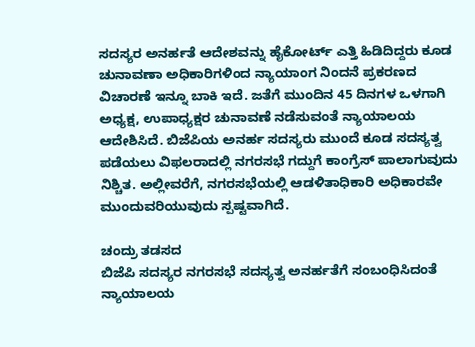ಸದಸ್ಯರ ಅನರ್ಹತೆ ಆದೇಶವನ್ನು ಹೈಕೋರ್ಟ್‌ ಎತ್ತಿ ಹಿಡಿದಿದ್ದರು ಕೂಡ ಚುನಾವಣಾ ಅಧಿಕಾರಿಗಳಿಂದ ನ್ಯಾಯಾಂಗ ನಿಂದನೆ ಪ್ರಕರಣದ ವಿಚಾರಣೆ ಇನ್ನೂ ಬಾಕಿ ಇದೆ. ಜತೆಗೆ ಮುಂದಿನ 45 ದಿನಗಳ ಒಳಗಾಗಿ ಅಧ್ಯಕ್ಷ, ಉಪಾಧ್ಯಕ್ಷರ ಚುನಾವಣೆ ನಡೆಸುವಂತೆ ನ್ಯಾಯಾಲಯ ಆದೇಶಿಸಿದೆ. ಬಿಜೆಪಿಯ ಅನರ್ಹ ಸದಸ್ಯರು ಮುಂದೆ ಕೂಡ ಸದಸ್ಯತ್ವ ಪಡೆಯಲು ವಿಫಲರಾದಲ್ಲಿ ನಗರಸಭೆ ಗದ್ದುಗೆ ಕಾಂಗ್ರೆಸ್‌ ಪಾಲಾಗುವುದು ನಿಶ್ಚಿತ. ಅಲ್ಲೀವರೆಗೆ, ನಗರಸಭೆಯಲ್ಲಿ ಆಡಳಿತಾಧಿಕಾರಿ ಅಧಿಕಾರವೇ ಮುಂದುವರಿಯುವುದು ಸ್ಪಷ್ಟವಾಗಿದೆ.

ಚಂದ್ರು ತಡಸದ
ಬಿಜೆಪಿ ಸದಸ್ಯರ ನಗರಸಭೆ ಸದಸ್ಯತ್ವ ಅನರ್ಹತೆಗೆ ಸಂಬಂಧಿಸಿದಂತೆ ನ್ಯಾಯಾಲಯ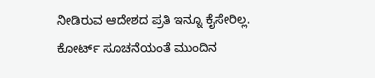ನೀಡಿರುವ ಆದೇಶದ ಪ್ರತಿ ಇನ್ನೂ ಕೈಸೇರಿಲ್ಲ. ಕೋರ್ಟ್‌ ಸೂಚನೆಯಂತೆ ಮುಂದಿನ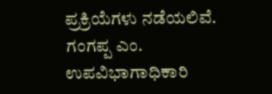ಪ್ರಕ್ರಿಯೆಗಳು ನಡೆಯಲಿವೆ.
ಗಂಗಪ್ಪ ಎಂ. ಉಪವಿಭಾಗಾಧಿಕಾರಿ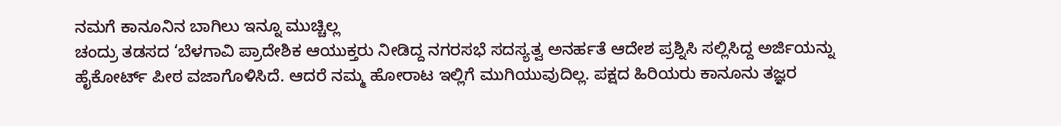ನಮಗೆ ಕಾನೂನಿನ ಬಾಗಿಲು ಇನ್ನೂ ಮುಚ್ಚಿಲ್ಲ
ಚಂದ್ರು ತಡಸದ ‘ಬೆಳಗಾವಿ ಪ್ರಾದೇಶಿಕ ಆಯುಕ್ತರು ನೀಡಿದ್ದ ನಗರಸಭೆ ಸದಸ್ಯತ್ವ ಅನರ್ಹತೆ ಆದೇಶ ಪ್ರಶ್ನಿಸಿ ಸಲ್ಲಿಸಿದ್ದ ಅರ್ಜಿಯನ್ನು ಹೈಕೋರ್ಟ್‌ ಪೀಠ ವಜಾಗೊಳಿಸಿದೆ. ಆದರೆ ನಮ್ಮ ಹೋರಾಟ ಇಲ್ಲಿಗೆ ಮುಗಿಯುವುದಿಲ್ಲ. ಪಕ್ಷದ ಹಿರಿಯರು ಕಾನೂನು ತಜ್ಞರ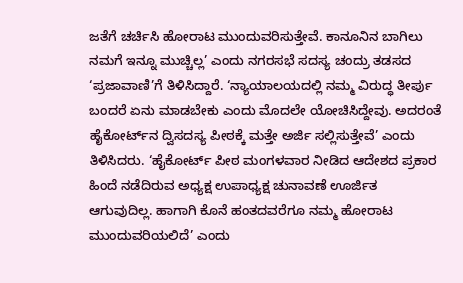ಜತೆಗೆ ಚರ್ಚಿಸಿ ಹೋರಾಟ ಮುಂದುವರಿಸುತ್ತೇವೆ. ಕಾನೂನಿನ ಬಾಗಿಲು ನಮಗೆ ಇನ್ನೂ ಮುಚ್ಚಿಲ್ಲ’ ಎಂದು ನಗರಸಭೆ ಸದಸ್ಯ ಚಂದ್ರು ತಡಸದ ‘ಪ್ರಜಾವಾಣಿ’ಗೆ ತಿಳಿಸಿದ್ದಾರೆ. ‘ನ್ಯಾಯಾಲಯದಲ್ಲಿ ನಮ್ಮ ವಿರುದ್ಧ ತೀರ್ಪು ಬಂದರೆ ಏನು ಮಾಡಬೇಕು ಎಂದು ಮೊದಲೇ ಯೋಚಿಸಿದ್ದೇವು. ಅದರಂತೆ ಹೈಕೋರ್ಟ್‌ನ ದ್ವಿಸದಸ್ಯ ಪೀಠಕ್ಕೆ ಮತ್ತೇ ಅರ್ಜಿ ಸಲ್ಲಿಸುತ್ತೇವೆ’ ಎಂದು ತಿಳಿಸಿದರು. ‘ಹೈಕೋರ್ಟ್‌ ಪೀಠ ಮಂಗಳವಾರ ನೀಡಿದ ಆದೇಶದ ಪ್ರಕಾರ ಹಿಂದೆ ನಡೆದಿರುವ ಅಧ್ಯಕ್ಷ ಉಪಾಧ್ಯಕ್ಷ ಚುನಾವಣೆ ಊರ್ಜಿತ ಆಗುವುದಿಲ್ಲ. ಹಾಗಾಗಿ ಕೊನೆ ಹಂತದವರೆಗೂ ನಮ್ಮ ಹೋರಾಟ ಮುಂದುವರಿಯಲಿದೆ’ ಎಂದು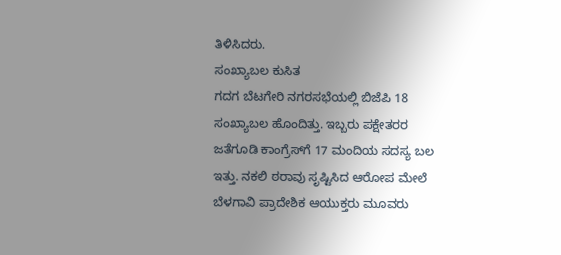ತಿಳಿಸಿದರು.
ಸಂಖ್ಯಾಬಲ ಕುಸಿತ
ಗದಗ ಬೆಟಗೇರಿ ನಗರಸಭೆಯಲ್ಲಿ ಬಿಜೆಪಿ 18 ಸಂಖ್ಯಾಬಲ ಹೊಂದಿತ್ತು. ಇಬ್ಬರು ಪಕ್ಷೇತರರ ಜತೆಗೂಡಿ ಕಾಂಗ್ರೆಸ್‌ಗೆ 17 ಮಂದಿಯ ಸದಸ್ಯ ಬಲ ಇತ್ತು. ನಕಲಿ ಠರಾವು ಸೃಷ್ಟಿಸಿದ ಆರೋಪ ಮೇಲೆ ಬೆಳಗಾವಿ ಪ್ರಾದೇಶಿಕ ಆಯುಕ್ತರು ಮೂವರು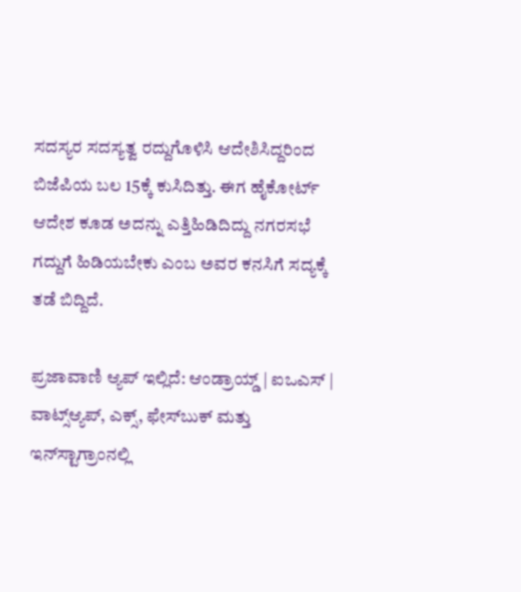ಸದಸ್ಯರ ಸದಸ್ಯತ್ವ ರದ್ದುಗೊಳಿಸಿ ಆದೇಶಿಸಿದ್ದರಿಂದ ಬಿಜೆಪಿಯ ಬಲ 15ಕ್ಕೆ ಕುಸಿದಿತ್ತು. ಈಗ ಹೈಕೋರ್ಟ್‌ ಆದೇಶ ಕೂಡ ಅದನ್ನು ಎತ್ತಿಹಿಡಿದಿದ್ದು ನಗರಸಭೆ ಗದ್ದುಗೆ ಹಿಡಿಯಬೇಕು ಎಂಬ ಅವರ ಕನಸಿಗೆ ಸದ್ಯಕ್ಕೆ ತಡೆ ಬಿದ್ದಿದೆ.

ಪ್ರಜಾವಾಣಿ ಆ್ಯಪ್ ಇಲ್ಲಿದೆ: ಆಂಡ್ರಾಯ್ಡ್ | ಐಒಎಸ್ | ವಾಟ್ಸ್ಆ್ಯಪ್, ಎಕ್ಸ್, ಫೇಸ್‌ಬುಕ್ ಮತ್ತು ಇನ್‌ಸ್ಟಾಗ್ರಾಂನಲ್ಲಿ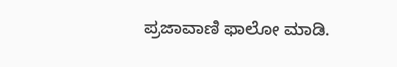ಪ್ರಜಾವಾಣಿ ಫಾಲೋ ಮಾಡಿ.